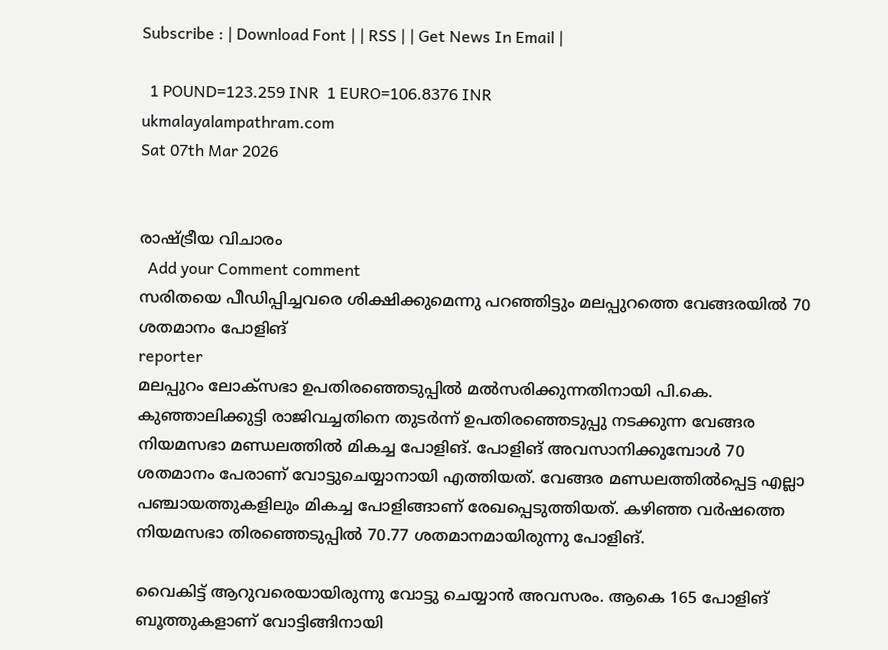Subscribe : | Download Font | | RSS | | Get News In Email |

  1 POUND=123.259 INR  1 EURO=106.8376 INR
ukmalayalampathram.com
Sat 07th Mar 2026


രാഷ്ട്രീയ വിചാരം
  Add your Comment comment
സരിതയെ പീഡിപ്പിച്ചവരെ ശിക്ഷിക്കുമെന്നു പറഞ്ഞിട്ടും മലപ്പുറത്തെ വേങ്ങരയില്‍ 70 ശതമാനം പോളിങ്
reporter
മലപ്പുറം ലോക്‌സഭാ ഉപതിരഞ്ഞെടുപ്പില്‍ മല്‍സരിക്കുന്നതിനായി പി.കെ. കുഞ്ഞാലിക്കുട്ടി രാജിവച്ചതിനെ തുടര്‍ന്ന് ഉപതിരഞ്ഞെടുപ്പു നടക്കുന്ന വേങ്ങര നിയമസഭാ മണ്ഡലത്തില്‍ മികച്ച പോളിങ്. പോളിങ് അവസാനിക്കുമ്പോള്‍ 70 ശതമാനം പേരാണ് വോട്ടുചെയ്യാനായി എത്തിയത്. വേങ്ങര മണ്ഡലത്തില്‍പ്പെട്ട എല്ലാ പഞ്ചായത്തുകളിലും മികച്ച പോളിങ്ങാണ് രേഖപ്പെടുത്തിയത്. കഴിഞ്ഞ വര്‍ഷത്തെ നിയമസഭാ തിരഞ്ഞെടുപ്പില്‍ 70.77 ശതമാനമായിരുന്നു പോളിങ്.

വൈകിട്ട് ആറുവരെയായിരുന്നു വോട്ടു ചെയ്യാന്‍ അവസരം. ആകെ 165 പോളിങ് ബൂത്തുകളാണ് വോട്ടിങ്ങിനായി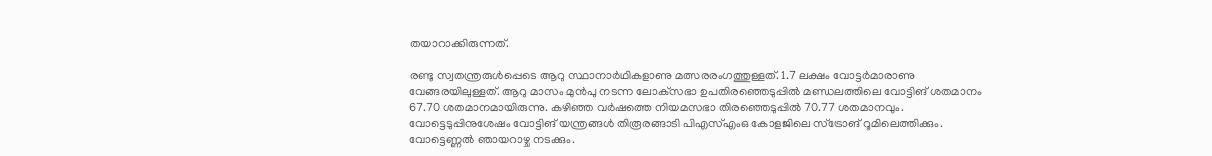തയാറാക്കിരുന്നത്.

രണ്ടു സ്വതന്ത്രരുള്‍പ്പെടെ ആറു സ്ഥാനാര്‍ഥികളാണു മത്സരരംഗത്തുള്ളത്. 1.7 ലക്ഷം വോട്ടര്‍മാരാണു വേങ്ങരയിലുള്ളത്. ആറു മാസം മുന്‍പു നടന്ന ലോക്‌സഭാ ഉപതിരഞ്ഞെടുപ്പില്‍ മണ്ഡലത്തിലെ വോട്ടിങ് ശതമാനം 67.70 ശതമാനമായിരുന്നു. കഴിഞ്ഞ വര്‍ഷത്തെ നിയമസഭാ തിരഞ്ഞെടുപ്പില്‍ 70.77 ശതമാനവും. വോട്ടെടുപ്പിനുശേഷം വോട്ടിങ് യന്ത്രങ്ങള്‍ തിരൂരങ്ങാടി പിഎസ്എംഒ കോളജിലെ സ്‌ട്രോങ് റൂമിലെത്തിക്കും. വോട്ടെണ്ണല്‍ ഞായറാഴ്ച നടക്കും.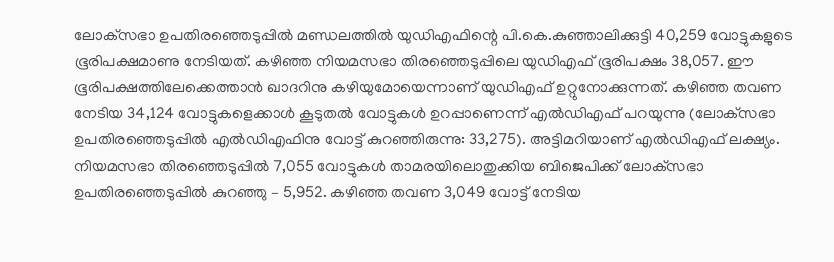ലോക്‌സഭാ ഉപതിരഞ്ഞെടുപ്പില്‍ മണ്ഡലത്തില്‍ യുഡിഎഫിന്റെ പി.കെ.കുഞ്ഞാലിക്കുട്ടി 40,259 വോട്ടുകളുടെ ഭൂരിപക്ഷമാണു നേടിയത്. കഴിഞ്ഞ നിയമസഭാ തിരഞ്ഞെടുപ്പിലെ യുഡിഎഫ് ഭൂരിപക്ഷം 38,057. ഈ ഭൂരിപക്ഷത്തിലേക്കെത്താന്‍ ഖാദറിനു കഴിയുമോയെന്നാണ് യുഡിഎഫ് ഉറ്റുനോക്കുന്നത്. കഴിഞ്ഞ തവണ നേടിയ 34,124 വോട്ടുകളെക്കാള്‍ കൂടുതല്‍ വോട്ടുകള്‍ ഉറപ്പാണെന്ന് എല്‍ഡിഎഫ് പറയുന്നു (ലോക്‌സഭാ ഉപതിരഞ്ഞെടുപ്പില്‍ എല്‍ഡിഎഫിനു വോട്ട് കുറഞ്ഞിരുന്നു: 33,275). അട്ടിമറിയാണ് എല്‍ഡിഎഫ് ലക്ഷ്യം. നിയമസഭാ തിരഞ്ഞെടുപ്പില്‍ 7,055 വോട്ടുകള്‍ താമരയിലൊതുക്കിയ ബിജെപിക്ക് ലോക്‌സഭാ ഉപതിരഞ്ഞെടുപ്പില്‍ കുറഞ്ഞു – 5,952. കഴിഞ്ഞ തവണ 3,049 വോട്ട് നേടിയ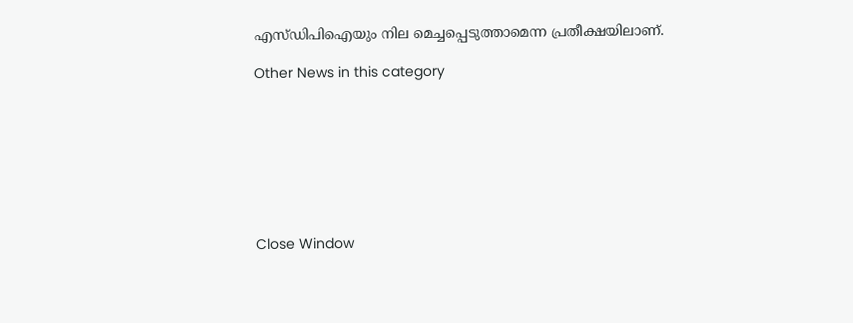എസ്ഡിപിഐയും നില മെച്ചപ്പെടുത്താമെന്ന പ്രതീക്ഷയിലാണ്.

Other News in this category








Close Window